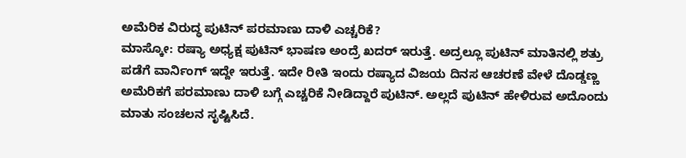ಅಮೆರಿಕ ವಿರುದ್ಧ ಪುಟಿನ್ ಪರಮಾಣು ದಾಳಿ ಎಚ್ಚರಿಕೆ?
ಮಾಸ್ಕೋ: ರಷ್ಯಾ ಅಧ್ಯಕ್ಷ ಪುಟಿನ್ ಭಾಷಣ ಅಂದ್ರೆ ಖದರ್ ಇರುತ್ತೆ. ಅದ್ರಲ್ಲೂ ಪುಟಿನ್ ಮಾತಿನಲ್ಲಿ ಶತ್ರು ಪಡೆಗೆ ವಾರ್ನಿಂಗ್ ಇದ್ದೇ ಇರುತ್ತೆ. ಇದೇ ರೀತಿ ಇಂದು ರಷ್ಯಾದ ವಿಜಯ ದಿನಸ ಆಚರಣೆ ವೇಳೆ ದೊಡ್ಡಣ್ಣ ಅಮೆರಿಕಗೆ ಪರಮಾಣು ದಾಳಿ ಬಗ್ಗೆ ಎಚ್ಚರಿಕೆ ನೀಡಿದ್ದಾರೆ ಪುಟಿನ್. ಅಲ್ಲದೆ ಪುಟಿನ್ ಹೇಳಿರುವ ಅದೊಂದು ಮಾತು ಸಂಚಲನ ಸೃಷ್ಟಿಸಿದೆ.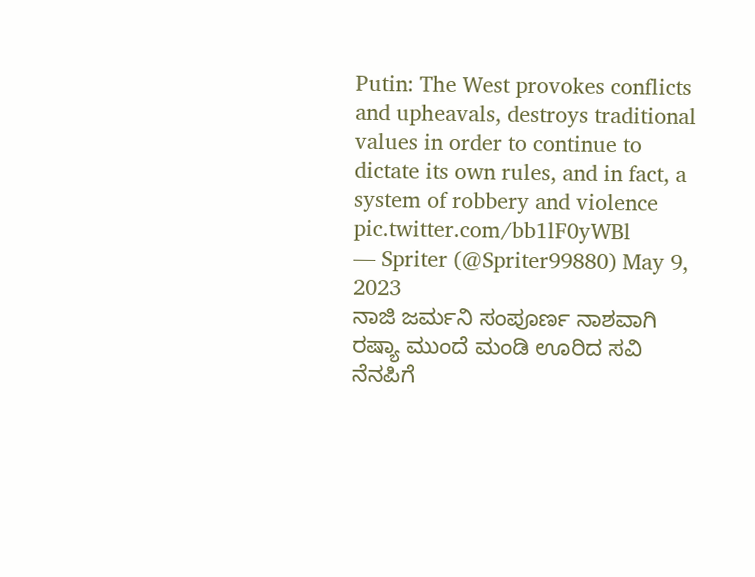Putin: The West provokes conflicts and upheavals, destroys traditional values in order to continue to dictate its own rules, and in fact, a system of robbery and violence pic.twitter.com/bb1lF0yWBl
— Spriter (@Spriter99880) May 9, 2023
ನಾಜಿ ಜರ್ಮನಿ ಸಂಪೂರ್ಣ ನಾಶವಾಗಿ ರಷ್ಯಾ ಮುಂದೆ ಮಂಡಿ ಊರಿದ ಸವಿ ನೆನಪಿಗೆ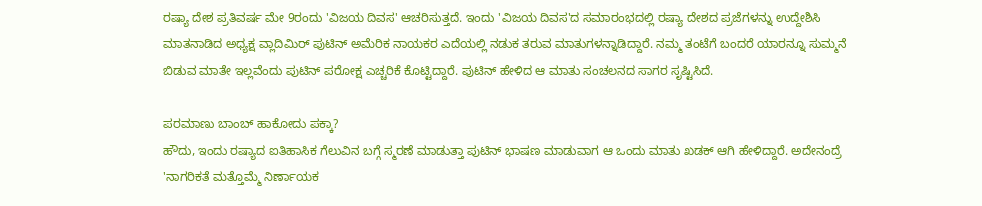ರಷ್ಯಾ ದೇಶ ಪ್ರತಿವರ್ಷ ಮೇ 9ರಂದು 'ವಿಜಯ ದಿವಸ' ಆಚರಿಸುತ್ತದೆ. ಇಂದು 'ವಿಜಯ ದಿವಸ'ದ ಸಮಾರಂಭದಲ್ಲಿ ರಷ್ಯಾ ದೇಶದ ಪ್ರಜೆಗಳನ್ನು ಉದ್ದೇಶಿಸಿ ಮಾತನಾಡಿದ ಅಧ್ಯಕ್ಷ ವ್ಲಾದಿಮಿರ್ ಪುಟಿನ್ ಅಮೆರಿಕ ನಾಯಕರ ಎದೆಯಲ್ಲಿ ನಡುಕ ತರುವ ಮಾತುಗಳನ್ನಾಡಿದ್ದಾರೆ. ನಮ್ಮ ತಂಟೆಗೆ ಬಂದರೆ ಯಾರನ್ನೂ ಸುಮ್ಮನೆ ಬಿಡುವ ಮಾತೇ ಇಲ್ಲವೆಂದು ಪುಟಿನ್ ಪರೋಕ್ಷ ಎಚ್ಚರಿಕೆ ಕೊಟ್ಟಿದ್ದಾರೆ. ಪುಟಿನ್ ಹೇಳಿದ ಆ ಮಾತು ಸಂಚಲನದ ಸಾಗರ ಸೃಷ್ಟಿಸಿದೆ.

ಪರಮಾಣು ಬಾಂಬ್ ಹಾಕೋದು ಪಕ್ಕಾ?
ಹೌದು, ಇಂದು ರಷ್ಯಾದ ಐತಿಹಾಸಿಕ ಗೆಲುವಿನ ಬಗ್ಗೆ ಸ್ಮರಣೆ ಮಾಡುತ್ತಾ ಪುಟಿನ್ ಭಾಷಣ ಮಾಡುವಾಗ ಆ ಒಂದು ಮಾತು ಖಡಕ್ ಆಗಿ ಹೇಳಿದ್ದಾರೆ. ಅದೇನಂದ್ರೆ 'ನಾಗರಿಕತೆ ಮತ್ತೊಮ್ಮೆ ನಿರ್ಣಾಯಕ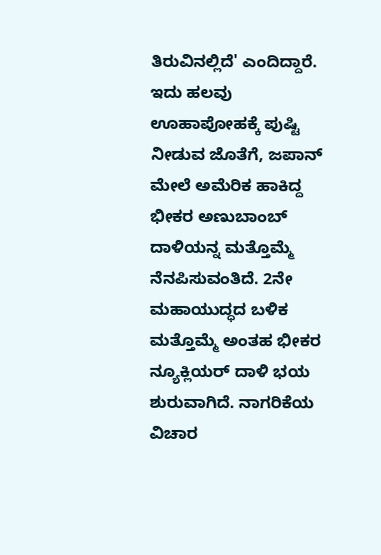ತಿರುವಿನಲ್ಲಿದೆ' ಎಂದಿದ್ದಾರೆ. ಇದು ಹಲವು ಊಹಾಪೋಹಕ್ಕೆ ಪುಷ್ಟಿ ನೀಡುವ ಜೊತೆಗೆ, ಜಪಾನ್ ಮೇಲೆ ಅಮೆರಿಕ ಹಾಕಿದ್ದ ಭೀಕರ ಅಣುಬಾಂಬ್ ದಾಳಿಯನ್ನ ಮತ್ತೊಮ್ಮೆ ನೆನಪಿಸುವಂತಿದೆ. 2ನೇ ಮಹಾಯುದ್ಧದ ಬಳಿಕ ಮತ್ತೊಮ್ಮೆ ಅಂತಹ ಭೀಕರ ನ್ಯೂಕ್ಲಿಯರ್ ದಾಳಿ ಭಯ ಶುರುವಾಗಿದೆ. ನಾಗರಿಕೆಯ ವಿಚಾರ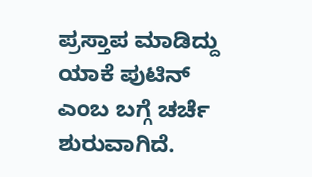ಪ್ರಸ್ತಾಪ ಮಾಡಿದ್ದು ಯಾಕೆ ಪುಟಿನ್ ಎಂಬ ಬಗ್ಗೆ ಚರ್ಚೆ ಶುರುವಾಗಿದೆ.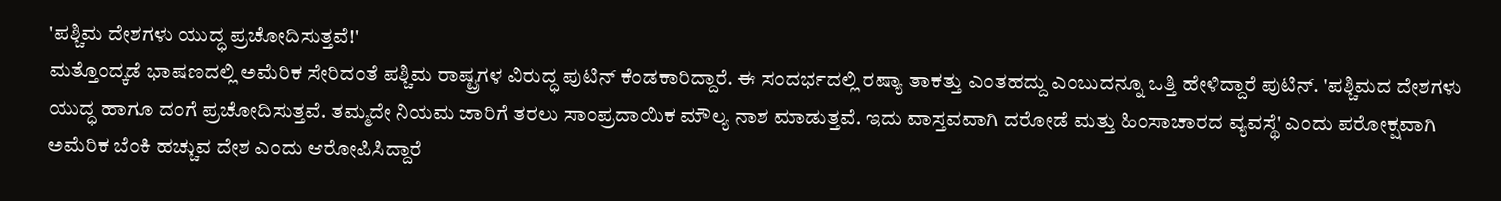'ಪಶ್ಚಿಮ ದೇಶಗಳು ಯುದ್ಧ ಪ್ರಚೋದಿಸುತ್ತವೆ!'
ಮತ್ತೊಂದ್ಕಡೆ ಭಾಷಣದಲ್ಲಿ ಅಮೆರಿಕ ಸೇರಿದಂತೆ ಪಶ್ಚಿಮ ರಾಷ್ಟ್ರಗಳ ವಿರುದ್ಧ ಪುಟಿನ್ ಕೆಂಡಕಾರಿದ್ದಾರೆ. ಈ ಸಂದರ್ಭದಲ್ಲಿ ರಷ್ಯಾ ತಾಕತ್ತು ಎಂತಹದ್ದು ಎಂಬುದನ್ನೂ ಒತ್ತಿ ಹೇಳಿದ್ದಾರೆ ಪುಟಿನ್. 'ಪಶ್ಚಿಮದ ದೇಶಗಳು ಯುದ್ಧ ಹಾಗೂ ದಂಗೆ ಪ್ರಚೋದಿಸುತ್ತವೆ. ತಮ್ಮದೇ ನಿಯಮ ಜಾರಿಗೆ ತರಲು ಸಾಂಪ್ರದಾಯಿಕ ಮೌಲ್ಯ ನಾಶ ಮಾಡುತ್ತವೆ. ಇದು ವಾಸ್ತವವಾಗಿ ದರೋಡೆ ಮತ್ತು ಹಿಂಸಾಚಾರದ ವ್ಯವಸ್ಥೆ' ಎಂದು ಪರೋಕ್ಷವಾಗಿ ಅಮೆರಿಕ ಬೆಂಕಿ ಹಚ್ಚುವ ದೇಶ ಎಂದು ಆರೋಪಿಸಿದ್ದಾರೆ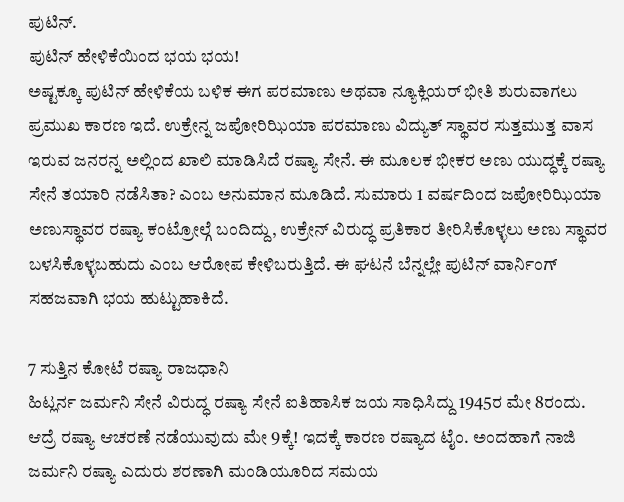ಪುಟಿನ್.
ಪುಟಿನ್ ಹೇಳಿಕೆಯಿಂದ ಭಯ ಭಯ!
ಅಷ್ಟಕ್ಕೂ ಪುಟಿನ್ ಹೇಳಿಕೆಯ ಬಳಿಕ ಈಗ ಪರಮಾಣು ಅಥವಾ ನ್ಯೂಕ್ಲಿಯರ್ ಭೀತಿ ಶುರುವಾಗಲು ಪ್ರಮುಖ ಕಾರಣ ಇದೆ. ಉಕ್ರೇನ್ನ ಜಪೋರಿಝಿಯಾ ಪರಮಾಣು ವಿದ್ಯುತ್ ಸ್ಥಾವರ ಸುತ್ತಮುತ್ತ ವಾಸ ಇರುವ ಜನರನ್ನ ಅಲ್ಲಿಂದ ಖಾಲಿ ಮಾಡಿಸಿದೆ ರಷ್ಯಾ ಸೇನೆ. ಈ ಮೂಲಕ ಭೀಕರ ಅಣು ಯುದ್ಧಕ್ಕೆ ರಷ್ಯಾ ಸೇನೆ ತಯಾರಿ ನಡೆಸಿತಾ? ಎಂಬ ಅನುಮಾನ ಮೂಡಿದೆ. ಸುಮಾರು 1 ವರ್ಷದಿಂದ ಜಪೋರಿಝಿಯಾ ಅಣುಸ್ಥಾವರ ರಷ್ಯಾ ಕಂಟ್ರೋಲ್ಗೆ ಬಂದಿದ್ದು, ಉಕ್ರೇನ್ ವಿರುದ್ಧ ಪ್ರತಿಕಾರ ತೀರಿಸಿಕೊಳ್ಳಲು ಅಣು ಸ್ಥಾವರ ಬಳಸಿಕೊಳ್ಳಬಹುದು ಎಂಬ ಆರೋಪ ಕೇಳಿಬರುತ್ತಿದೆ. ಈ ಘಟನೆ ಬೆನ್ನಲ್ಲೇ ಪುಟಿನ್ ವಾರ್ನಿಂಗ್ ಸಹಜವಾಗಿ ಭಯ ಹುಟ್ಟುಹಾಕಿದೆ.

7 ಸುತ್ತಿನ ಕೋಟೆ ರಷ್ಯಾ ರಾಜಧಾನಿ
ಹಿಟ್ಲರ್ನ ಜರ್ಮನಿ ಸೇನೆ ವಿರುದ್ಧ ರಷ್ಯಾ ಸೇನೆ ಐತಿಹಾಸಿಕ ಜಯ ಸಾಧಿಸಿದ್ದು 1945ರ ಮೇ 8ರಂದು. ಆದ್ರೆ ರಷ್ಯಾ ಆಚರಣೆ ನಡೆಯುವುದು ಮೇ 9ಕ್ಕೆ! ಇದಕ್ಕೆ ಕಾರಣ ರಷ್ಯಾದ ಟೈಂ. ಅಂದಹಾಗೆ ನಾಜಿ ಜರ್ಮನಿ ರಷ್ಯಾ ಎದುರು ಶರಣಾಗಿ ಮಂಡಿಯೂರಿದ ಸಮಯ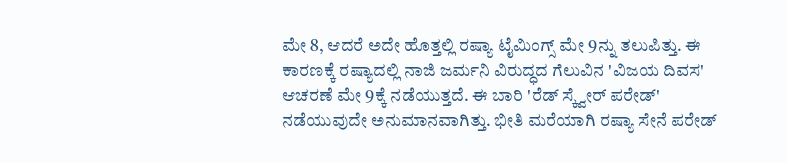ಮೇ 8, ಆದರೆ ಅದೇ ಹೊತ್ತಲ್ಲಿ ರಷ್ಯಾ ಟೈಮಿಂಗ್ಸ್ ಮೇ 9ನ್ನು ತಲುಪಿತ್ತು. ಈ ಕಾರಣಕ್ಕೆ ರಷ್ಯಾದಲ್ಲಿ ನಾಜಿ ಜರ್ಮನಿ ವಿರುದ್ಧದ ಗೆಲುವಿನ 'ವಿಜಯ ದಿವಸ' ಆಚರಣೆ ಮೇ 9ಕ್ಕೆ ನಡೆಯುತ್ತದೆ. ಈ ಬಾರಿ 'ರೆಡ್ ಸ್ಕ್ವೇರ್ ಪರೇಡ್' ನಡೆಯುವುದೇ ಅನುಮಾನವಾಗಿತ್ತು. ಭೀತಿ ಮರೆಯಾಗಿ ರಷ್ಯಾ ಸೇನೆ ಪರೇಡ್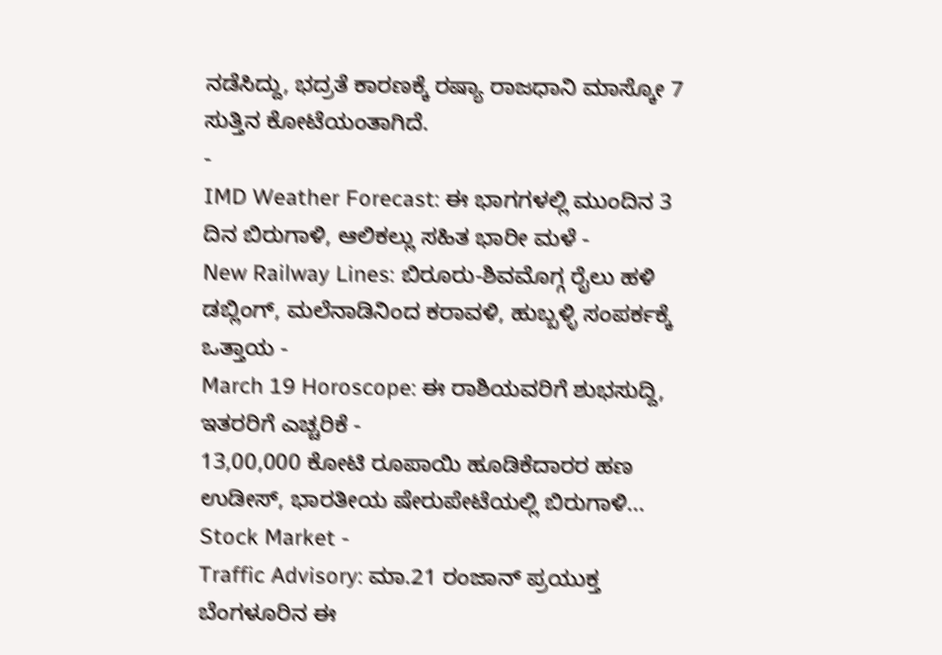ನಡೆಸಿದ್ದು, ಭದ್ರತೆ ಕಾರಣಕ್ಕೆ ರಷ್ಯಾ ರಾಜಧಾನಿ ಮಾಸ್ಕೋ 7 ಸುತ್ತಿನ ಕೋಟೆಯಂತಾಗಿದೆ.
-
IMD Weather Forecast: ಈ ಭಾಗಗಳಲ್ಲಿ ಮುಂದಿನ 3 ದಿನ ಬಿರುಗಾಳಿ, ಆಲಿಕಲ್ಲು ಸಹಿತ ಭಾರೀ ಮಳೆ -
New Railway Lines: ಬಿರೂರು-ಶಿವಮೊಗ್ಗ ರೈಲು ಹಳಿ ಡಬ್ಲಿಂಗ್, ಮಲೆನಾಡಿನಿಂದ ಕರಾವಳಿ, ಹುಬ್ಬಳ್ಳಿ ಸಂಪರ್ಕಕ್ಕೆ ಒತ್ತಾಯ -
March 19 Horoscope: ಈ ರಾಶಿಯವರಿಗೆ ಶುಭಸುದ್ದಿ, ಇತರರಿಗೆ ಎಚ್ಚರಿಕೆ -
13,00,000 ಕೋಟಿ ರೂಪಾಯಿ ಹೂಡಿಕೆದಾರರ ಹಣ ಉಡೀಸ್, ಭಾರತೀಯ ಷೇರುಪೇಟೆಯಲ್ಲಿ ಬಿರುಗಾಳಿ... Stock Market -
Traffic Advisory: ಮಾ.21 ರಂಜಾನ್ ಪ್ರಯುಕ್ತ ಬೆಂಗಳೂರಿನ ಈ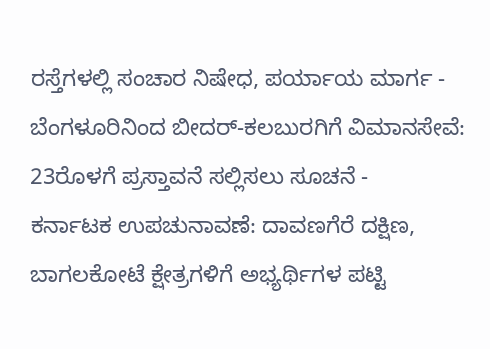ರಸ್ತೆಗಳಲ್ಲಿ ಸಂಚಾರ ನಿಷೇಧ, ಪರ್ಯಾಯ ಮಾರ್ಗ -
ಬೆಂಗಳೂರಿನಿಂದ ಬೀದರ್-ಕಲಬುರಗಿಗೆ ವಿಮಾನಸೇವೆ: 23ರೊಳಗೆ ಪ್ರಸ್ತಾವನೆ ಸಲ್ಲಿಸಲು ಸೂಚನೆ -
ಕರ್ನಾಟಕ ಉಪಚುನಾವಣೆ: ದಾವಣಗೆರೆ ದಕ್ಷಿಣ, ಬಾಗಲಕೋಟೆ ಕ್ಷೇತ್ರಗಳಿಗೆ ಅಭ್ಯರ್ಥಿಗಳ ಪಟ್ಟಿ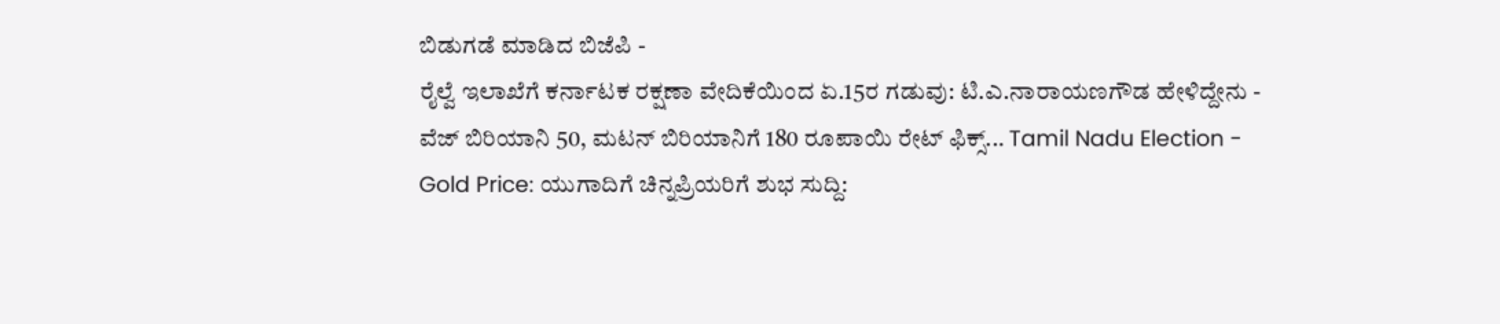ಬಿಡುಗಡೆ ಮಾಡಿದ ಬಿಜೆಪಿ -
ರೈಲ್ವೆ ಇಲಾಖೆಗೆ ಕರ್ನಾಟಕ ರಕ್ಷಣಾ ವೇದಿಕೆಯಿಂದ ಏ.15ರ ಗಡುವು: ಟಿ.ಎ.ನಾರಾಯಣಗೌಡ ಹೇಳಿದ್ದೇನು -
ವೆಜ್ ಬಿರಿಯಾನಿ 50, ಮಟನ್ ಬಿರಿಯಾನಿಗೆ 180 ರೂಪಾಯಿ ರೇಟ್ ಫಿಕ್ಸ್... Tamil Nadu Election -
Gold Price: ಯುಗಾದಿಗೆ ಚಿನ್ನಪ್ರಿಯರಿಗೆ ಶುಭ ಸುದ್ದಿ: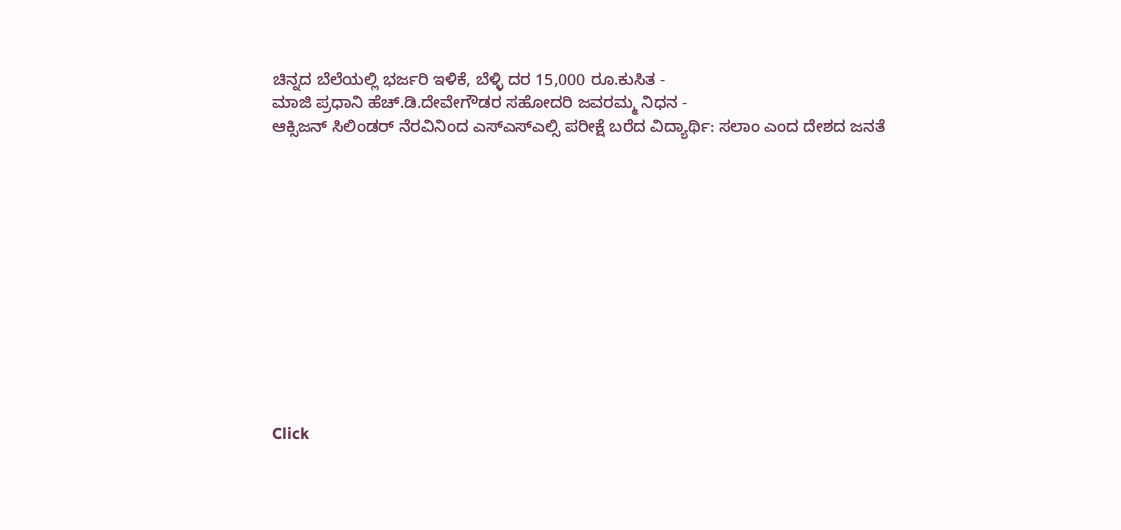ಚಿನ್ನದ ಬೆಲೆಯಲ್ಲಿ ಭರ್ಜರಿ ಇಳಿಕೆ, ಬೆಳ್ಳಿ ದರ 15,000 ರೂ.ಕುಸಿತ -
ಮಾಜಿ ಪ್ರಧಾನಿ ಹೆಚ್.ಡಿ.ದೇವೇಗೌಡರ ಸಹೋದರಿ ಜವರಮ್ಮ ನಿಧನ -
ಆಕ್ಸಿಜನ್ ಸಿಲಿಂಡರ್ ನೆರವಿನಿಂದ ಎಸ್ಎಸ್ಎಲ್ಸಿ ಪರೀಕ್ಷೆ ಬರೆದ ವಿದ್ಯಾರ್ಥಿ: ಸಲಾಂ ಎಂದ ದೇಶದ ಜನತೆ












Click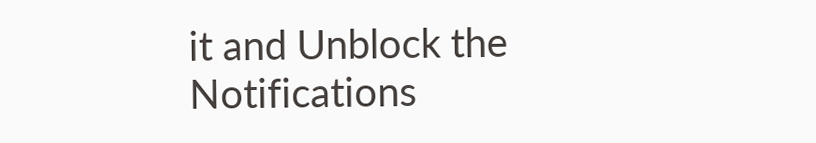it and Unblock the Notifications